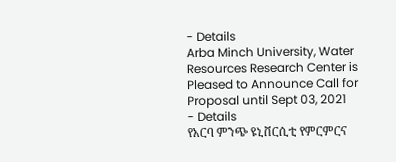- Details
Arba Minch University, Water Resources Research Center is Pleased to Announce Call for Proposal until Sept 03, 2021
- Details
የአርባ ምንጭ ዩኒቨርሲቲ የምርምርና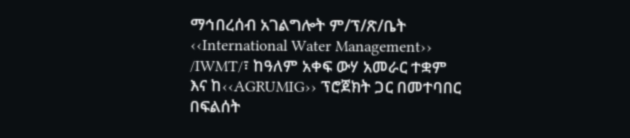ማኅበረሰብ አገልግሎት ም/ፕ/ጽ/ቤት ‹‹International Water Management›› /IWMT/፣ ከዓለም አቀፍ ውሃ አመራር ተቋም እና ከ‹‹AGRUMIG›› ፕሮጀክት ጋር በመተባበር በፍልሰት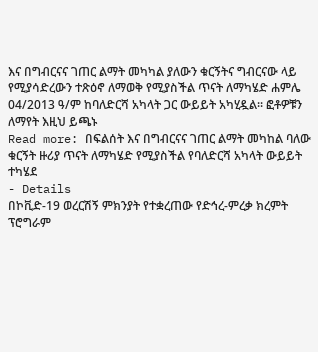እና በግብርናና ገጠር ልማት መካካል ያለውን ቁርኝትና ግብርናው ላይ የሚያሳድረውን ተጽዕኖ ለማወቅ የሚያስችል ጥናት ለማካሄድ ሐምሌ 04/2013 ዓ/ም ከባለድርሻ አካላት ጋር ውይይት አካሂዷል፡፡ ፎቶዎቹን ለማየት እዚህ ይጫኑ
Read more: በፍልሰት እና በግብርናና ገጠር ልማት መካከል ባለው ቁርኝት ዙሪያ ጥናት ለማካሄድ የሚያስችል የባለድርሻ አካላት ውይይት ተካሄደ
- Details
በኮቪድ-19 ወረርሽኝ ምክንያት የተቋረጠው የድኅረ-ምረቃ ክረምት ፕሮግራም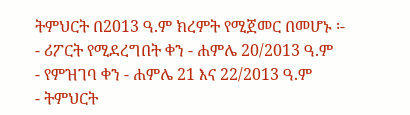ትምህርት በ2013 ዓ.ም ክረምት የሚጀመር በመሆኑ ፡-
- ሪፖርት የሚደረግበት ቀን - ሐምሌ 20/2013 ዓ.ም
- የምዝገባ ቀን - ሐምሌ 21 እና 22/2013 ዓ.ም
- ትምህርት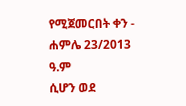የሚጀመርበት ቀን - ሐምሌ 23/2013 ዓ.ም
ሲሆን ወደ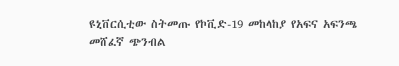ዩኒቨርሲቲው ስትመጡ የኮቪድ-19 መከላከያ የአፍና አፍንጫ መሸፈኛ ጭንብል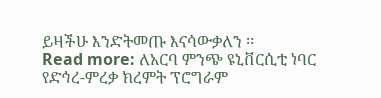ይዛችሁ እንድትመጡ እናሳውቃለን ፡፡
Read more: ለአርባ ምንጭ ዩኒቨርሲቲ ነባር የድኅረ-ምረቃ ክረምት ፕሮግራም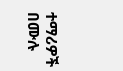ተማሪዎች በሙሉ